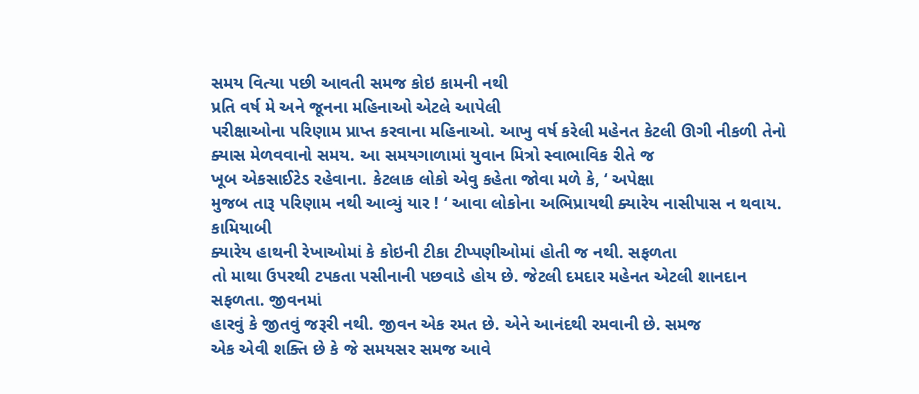સમય વિત્યા પછી આવતી સમજ કોઇ કામની નથી
પ્રતિ વર્ષ મે અને જૂનના મહિનાઓ એટલે આપેલી
પરીક્ષાઓના પરિણામ પ્રાપ્ત કરવાના મહિનાઓ. આખુ વર્ષ કરેલી મહેનત કેટલી ઊગી નીકળી તેનો
ક્યાસ મેળવવાનો સમય. આ સમયગાળામાં યુવાન મિત્રો સ્વાભાવિક રીતે જ
ખૂબ એકસાઈટેડ રહેવાના. કેટલાક લોકો એવુ કહેતા જોવા મળે કે, ‘ અપેક્ષા
મુજબ તારૂ પરિણામ નથી આવ્યું યાર ! ‘ આવા લોકોના અભિપ્રાયથી ક્યારેય નાસીપાસ ન થવાય. કામિયાબી
ક્યારેય હાથની રેખાઓમાં કે કોઇની ટીકા ટીપ્પણીઓમાં હોતી જ નથી. સફળતા
તો માથા ઉપરથી ટપકતા પસીનાની પછવાડે હોય છે. જેટલી દમદાર મહેનત એટલી શાનદાન સફળતા. જીવનમાં
હારવું કે જીતવું જરૂરી નથી. જીવન એક રમત છે. એને આનંદથી રમવાની છે. સમજ
એક એવી શક્તિ છે કે જે સમયસર સમજ આવે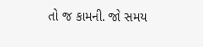તો જ કામની. જો સમય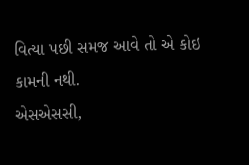વિત્યા પછી સમજ આવે તો એ કોઇ
કામની નથી.
એસએસસી,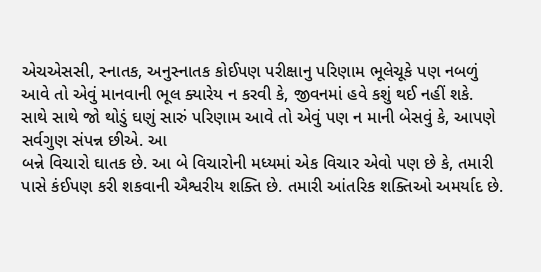એચએસસી, સ્નાતક, અનુસ્નાતક કોઈપણ પરીક્ષાનુ પરિણામ ભૂલેચૂકે પણ નબળું
આવે તો એવું માનવાની ભૂલ ક્યારેય ન કરવી કે, જીવનમાં હવે કશું થઈ નહીં શકે.
સાથે સાથે જો થોડું ઘણું સારું પરિણામ આવે તો એવું પણ ન માની બેસવું કે, આપણે
સર્વગુણ સંપન્ન છીએ. આ
બન્ને વિચારો ઘાતક છે. આ બે વિચારોની મધ્યમાં એક વિચાર એવો પણ છે કે, તમારી
પાસે કંઈપણ કરી શકવાની ઐશ્વરીય શક્તિ છે. તમારી આંતરિક શક્તિઓ અમર્યાદ છે.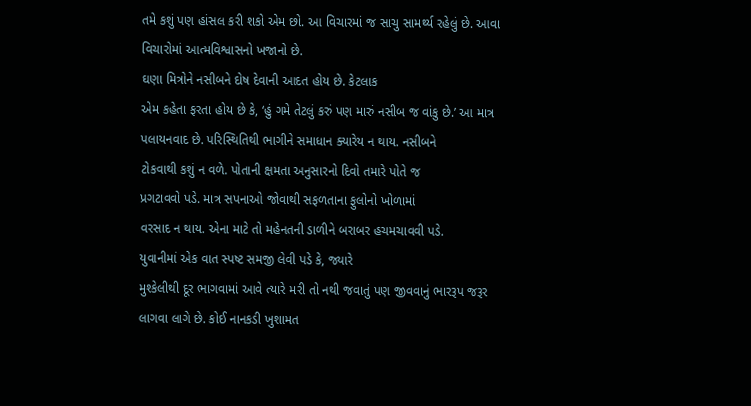તમે કશું પણ હાંસલ કરી શકો એમ છો. આ વિચારમાં જ સાચુ સામર્થ્ય રહેલું છે. આવા
વિચારોમાં આત્મવિશ્વાસનો ખજાનો છે.
ઘણા મિત્રોને નસીબને દોષ દેવાની આદત હોય છે. કેટલાક
એમ કહેતા ફરતા હોય છે કે, ‘હું ગમે તેટલું કરું પણ મારું નસીબ જ વાંકુ છે.’ આ માત્ર
પલાયનવાદ છે. પરિસ્થિતિથી ભાગીને સમાધાન ક્યારેય ન થાય. નસીબને
ટોકવાથી કશું ન વળે. પોતાની ક્ષમતા અનુસારનો દિવો તમારે પોતે જ
પ્રગટાવવો પડે. માત્ર સપનાઓ જોવાથી સફળતાના ફુલોનો ખોળામાં
વરસાદ ન થાય. એના માટે તો મહેનતની ડાળીને બરાબર હચમચાવવી પડે.
યુવાનીમાં એક વાત સ્પષ્ટ સમજી લેવી પડે કે, જ્યારે
મુશ્કેલીથી દૂર ભાગવામાં આવે ત્યારે મરી તો નથી જવાતું પણ જીવવાનું ભારરૂપ જરૂર
લાગવા લાગે છે. કોઈ નાનકડી ખુશામત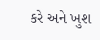કરે અને ખુશ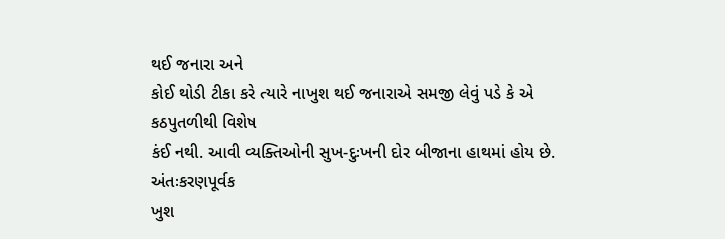થઈ જનારા અને
કોઈ થોડી ટીકા કરે ત્યારે નાખુશ થઈ જનારાએ સમજી લેવું પડે કે એ કઠપુતળીથી વિશેષ
કંઈ નથી. આવી વ્યક્તિઓની સુખ-દુઃખની દોર બીજાના હાથમાં હોય છે. અંતઃકરણપૂર્વક
ખુશ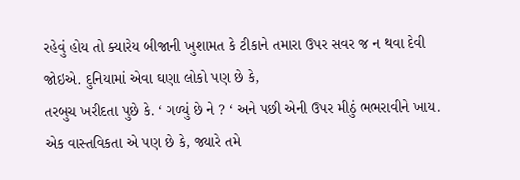રહેવું હોય તો ક્યારેય બીજાની ખુશામત કે ટીકાને તમારા ઉપર સવર જ ન થવા દેવી
જોઇએ. દુનિયામાં એવા ઘણા લોકો પણ છે કે,
તરબુચ ખરીદતા પુછે કે. ‘ ગળ્યું છે ને ? ‘ અને પછી એની ઉપર મીઠું ભભરાવીને ખાય.
એક વાસ્તવિકતા એ પણ છે કે, જ્યારે તમે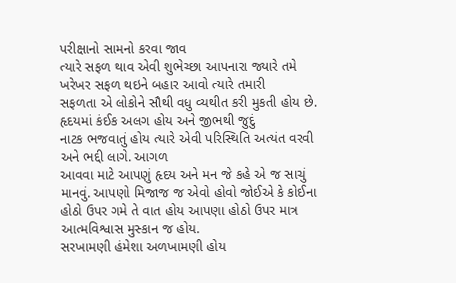પરીક્ષાનો સામનો કરવા જાવ
ત્યારે સફળ થાવ એવી શુભેચ્છા આપનારા જ્યારે તમે ખરેખર સફળ થઇને બહાર આવો ત્યારે તમારી
સફળતા એ લોકોને સૌથી વધુ વ્યથીત કરી મુકતી હોય છે. હૃદયમાં કંઈક અલગ હોય અને જીભથી જુદું
નાટક ભજવાતું હોય ત્યારે એવી પરિસ્થિતિ અત્યંત વરવી અને ભદ્દી લાગે. આગળ
આવવા માટે આપણું હૃદય અને મન જે કહે એ જ સાચું માનવું. આપણો મિજાજ જ એવો હોવો જોઈએ કે કોઈના
હોઠો ઉપર ગમે તે વાત હોય આપણા હોઠો ઉપર માત્ર આત્મવિશ્વાસ મુસ્કાન જ હોય.
સરખામણી હંમેશા અળખામણી હોય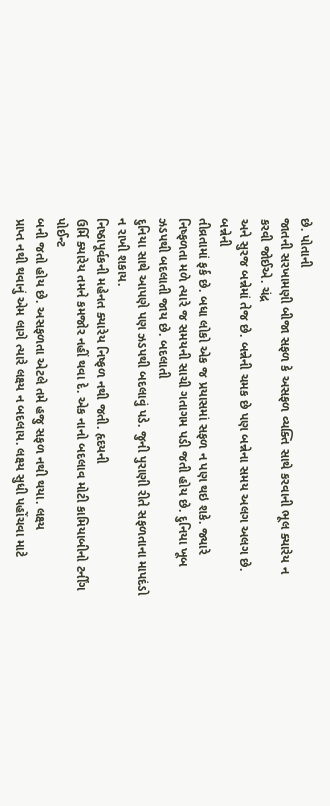છે. પોતાની
જાતની સરખામણી બીજા સફળ કે અસફળ વ્યક્તિ સાથે કરવાની ભૂલ ક્યારેય ન કરવી જોઈએ. ચંદ્ર
અને સુરજ બન્નેમાં તેજ છે. બન્નેની ચમક છે પણ બન્નેના સમય અલગ અલગ છે. બન્નેની
તીવ્રતામાં ફર્ક છે. બધા લોકો એક જ પ્રયાસમાં સફળ ન પણ થઇ શકે. જ્યારે
નિષ્ફળતા મળે ત્યારે જ સમયની સાચી ગતાગમ પડી જતી હોય છે. દુનિયા ખૂબ ઝડપથી બદલાતી જાય છે. બદલાતી
દુનિયા સાથે આપણે પણ ઝડપથી બદલાવું પડે. જુની પુરાણી રીતે સફળતાના માપદંડો ન રાખી શકાય.
નિષ્ઠાપૂર્વકની મહેનત ક્યારેય નિષ્ફળ નથી જતી. હૃદયની
ઉર્મિ ક્યારેય તમને કમજોર નહીં થવા દે. એક નાનો બદલાવ મોટી કામિયાબીનો ટર્નીંગ પોઈન્ટ
બની જતો હોય છે. અસફળતા એટલે તમે હજુ સફળ નથી થયા. લક્ષ્ય
પ્રાપ્ત નથી થવાનું એમ લાગે ત્યારે લક્ષ્ય ન બદલાય. લક્ષ્ય સુધી પહોંચવા માટે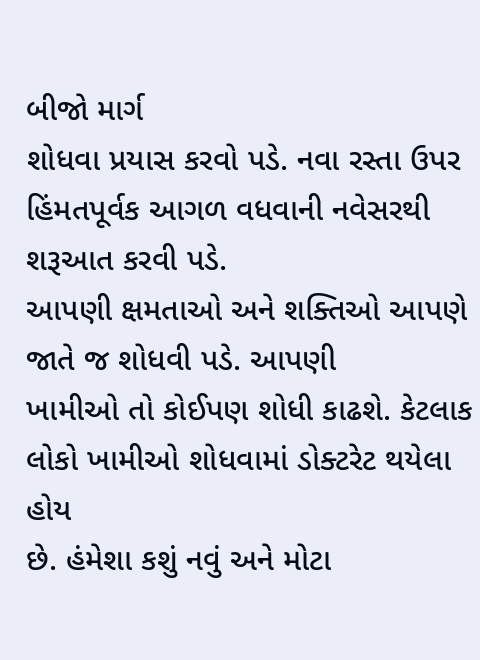બીજો માર્ગ
શોધવા પ્રયાસ કરવો પડે. નવા રસ્તા ઉપર હિંમતપૂર્વક આગળ વધવાની નવેસરથી
શરૂઆત કરવી પડે.
આપણી ક્ષમતાઓ અને શક્તિઓ આપણે જાતે જ શોધવી પડે. આપણી
ખામીઓ તો કોઈપણ શોધી કાઢશે. કેટલાક લોકો ખામીઓ શોધવામાં ડોક્ટરેટ થયેલા હોય
છે. હંમેશા કશું નવું અને મોટા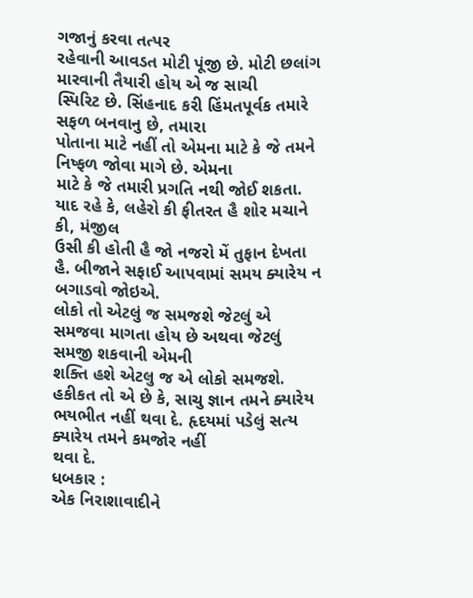ગજાનું કરવા તત્પર
રહેવાની આવડત મોટી પૂંજી છે. મોટી છલાંગ મારવાની તૈયારી હોય એ જ સાચી
સ્પિરિટ છે. સિંહનાદ કરી હિંમતપૂર્વક તમારે સફળ બનવાનુ છે, તમારા
પોતાના માટે નહીં તો એમના માટે કે જે તમને નિષ્ફળ જોવા માગે છે. એમના
માટે કે જે તમારી પ્રગતિ નથી જોઈ શકતા. યાદ રહે કે, લહેરો કી ફીતરત હૈ શોર મચાને કી, મંજીલ
ઉસી કી હોતી હૈ જો નજરો મેં તુફાન દેખતા હૈ. બીજાને સફાઈ આપવામાં સમય ક્યારેય ન બગાડવો જોઇએ.
લોકો તો એટલું જ સમજશે જેટલું એ સમજવા માગતા હોય છે અથવા જેટલું સમજી શકવાની એમની
શક્તિ હશે એટલુ જ એ લોકો સમજશે. હકીકત તો એ છે કે, સાચુ જ્ઞાન તમને ક્યારેય
ભયભીત નહીં થવા દે. હૃદયમાં પડેલું સત્ય ક્યારેય તમને કમજોર નહીં
થવા દે.
ધબકાર :
એક નિરાશાવાદીને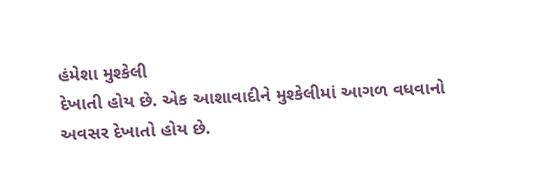હંમેશા મુશ્કેલી
દેખાતી હોય છે. એક આશાવાદીને મુશ્કેલીમાં આગળ વધવાનો
અવસર દેખાતો હોય છે.